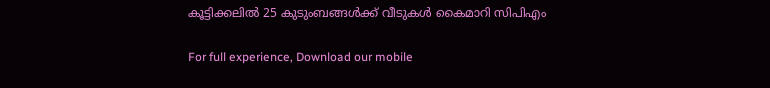കൂട്ടിക്കലില്‍ 25 കുടുംബങ്ങള്‍ക്ക് വീടുകള്‍ കൈമാറി സിപിഎം

For full experience, Download our mobile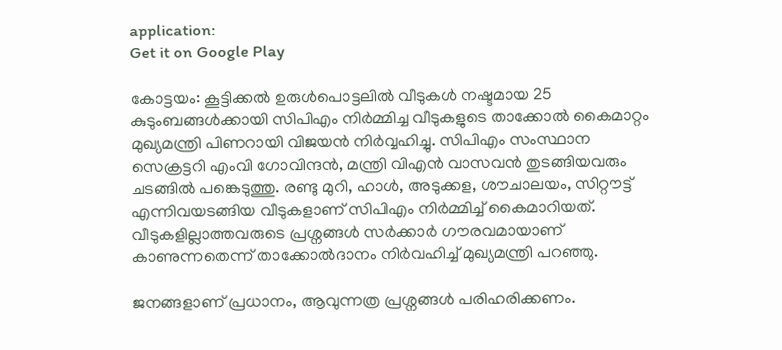application:
Get it on Google Play

കോട്ടയം: കൂട്ടിക്കല്‍ ഉരുള്‍പൊട്ടലില്‍ വീടുകള്‍ നഷ്ടമായ 25 കുടുംബങ്ങള്‍ക്കായി സിപിഎം നിര്‍മ്മിച്ച വീടുകളുടെ താക്കോല്‍ കൈമാറ്റം മുഖ്യമന്ത്രി പിണറായി വിജയന്‍ നിര്‍വ്വഹിച്ചു. സിപിഎം സംസ്ഥാന സെക്രട്ടറി എംവി ഗോവിന്ദന്‍, മന്ത്രി വിഎന്‍ വാസവന്‍ തുടങ്ങിയവരും ചടങ്ങില്‍ പങ്കെടുത്തു. രണ്ടു മുറി, ഹാള്‍, അടുക്കള, ശൗചാലയം, സിറ്റൗട്ട് എന്നിവയടങ്ങിയ വീടുകളാണ് സിപിഎം നിര്‍മ്മിച്ച് കൈമാറിയത്. വീടുകളില്ലാത്തവരുടെ പ്രശ്നങ്ങള്‍ സര്‍ക്കാര്‍ ഗൗരവമായാണ് കാണുന്നതെന്ന് താക്കോല്‍ദാനം നിര്‍വഹിച്ച് മുഖ്യമന്ത്രി പറഞ്ഞു.

ജനങ്ങളാണ് പ്രധാനം, ആവുന്നത്ര പ്രശ്നങ്ങള്‍ പരിഹരിക്കണം.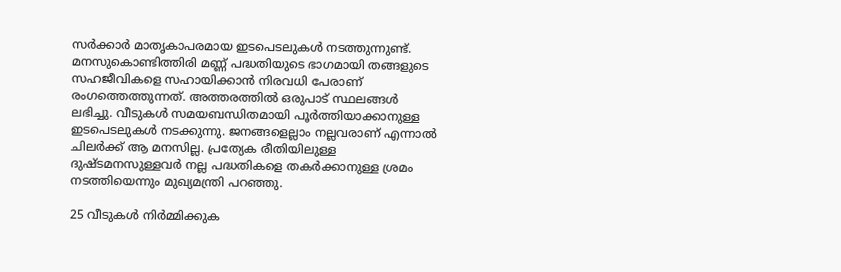സര്‍ക്കാര്‍ മാതൃകാപരമായ ഇടപെടലുകള്‍ നടത്തുന്നുണ്ട്. മനസുകൊണ്ടിത്തിരി മണ്ണ് പദ്ധതിയുടെ ഭാഗമായി തങ്ങളുടെ സഹജീവികളെ സഹായിക്കാന്‍ നിരവധി പേരാണ് രംഗത്തെത്തുന്നത്. അത്തരത്തില്‍ ഒരുപാട് സ്ഥലങ്ങള്‍ ലഭിച്ചു. വീടുകള്‍ സമയബന്ധിതമായി പൂര്‍ത്തിയാക്കാനുള്ള ഇടപെടലുകള്‍ നടക്കുന്നു. ജനങ്ങളെല്ലാം നല്ലവരാണ് എന്നാല്‍ ചിലര്‍ക്ക് ആ മനസില്ല. പ്രത്യേക രീതിയിലുള്ള ദുഷ്ടമനസുള്ളവര്‍ നല്ല പദ്ധതികളെ തകര്‍ക്കാനുള്ള ശ്രമം നടത്തിയെന്നും മുഖ്യമന്ത്രി പറഞ്ഞു.

25 വീടുകള്‍ നിര്‍മ്മിക്കുക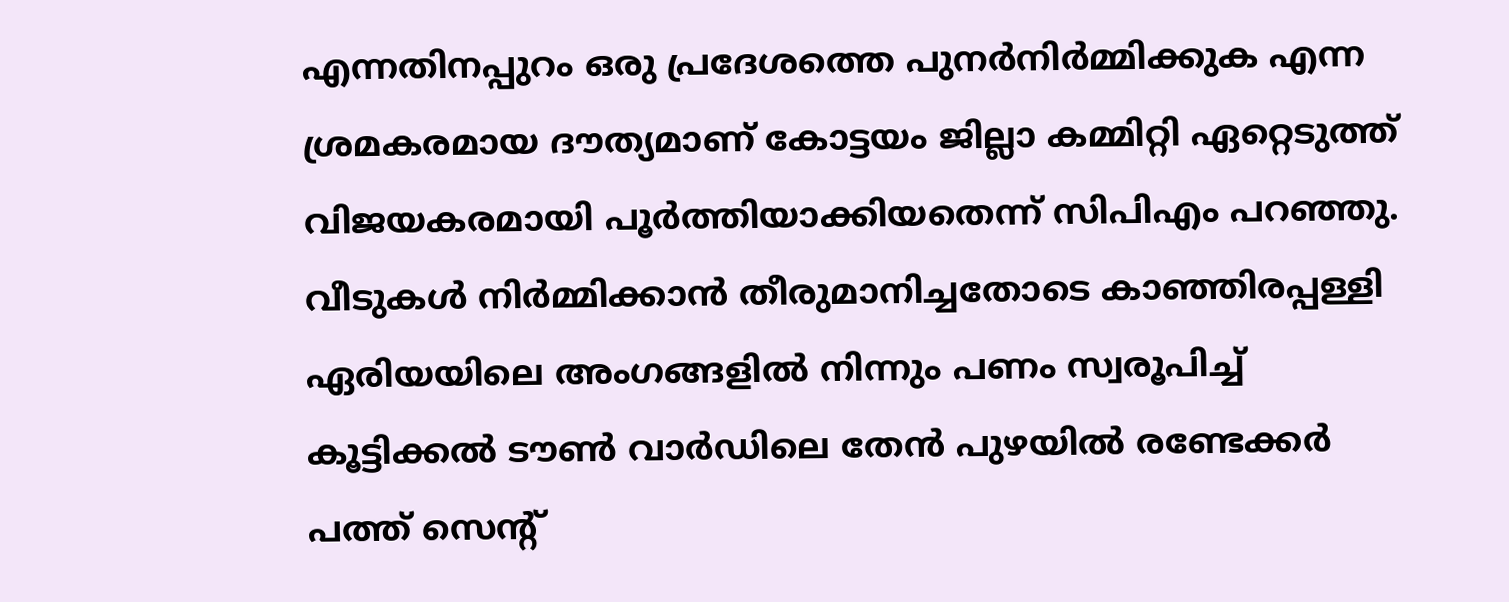എന്നതിനപ്പുറം ഒരു പ്രദേശത്തെ പുനര്‍നിര്‍മ്മിക്കുക എന്ന ശ്രമകരമായ ദൗത്യമാണ് കോട്ടയം ജില്ലാ കമ്മിറ്റി ഏറ്റെടുത്ത് വിജയകരമായി പൂര്‍ത്തിയാക്കിയതെന്ന് സിപിഎം പറഞ്ഞു. വീടുകള്‍ നിര്‍മ്മിക്കാന്‍ തീരുമാനിച്ചതോടെ കാഞ്ഞിരപ്പള്ളി ഏരിയയിലെ അംഗങ്ങളില്‍ നിന്നും പണം സ്വരൂപിച്ച് കൂട്ടിക്കല്‍ ടൗണ്‍ വാര്‍ഡിലെ തേന്‍ പുഴയില്‍ രണ്ടേക്കര്‍ പത്ത് സെന്റ്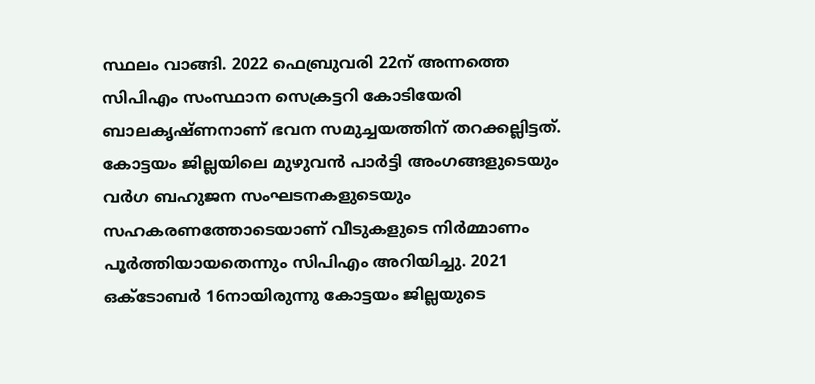സ്ഥലം വാങ്ങി. 2022 ഫെബ്രുവരി 22ന് അന്നത്തെ സിപിഎം സംസ്ഥാന സെക്രട്ടറി കോടിയേരി ബാലകൃഷ്ണനാണ് ഭവന സമുച്ചയത്തിന് തറക്കല്ലിട്ടത്. കോട്ടയം ജില്ലയിലെ മുഴുവന്‍ പാര്‍ട്ടി അംഗങ്ങളുടെയും വര്‍ഗ ബഹുജന സംഘടനകളുടെയും സഹകരണത്തോടെയാണ് വീടുകളുടെ നിര്‍മ്മാണം പൂര്‍ത്തിയായതെന്നും സിപിഎം അറിയിച്ചു. 2021 ഒക്ടോബര്‍ 16നായിരുന്നു കോട്ടയം ജില്ലയുടെ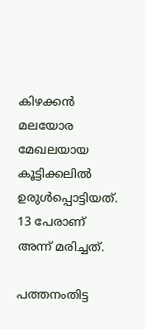കിഴക്കന്‍ മലയോര മേഖലയായ കൂട്ടിക്കലില്‍ ഉരുള്‍പ്പൊട്ടിയത്. 13 പേരാണ് അന്ന് മരിച്ചത്.

പത്തനംതിട്ട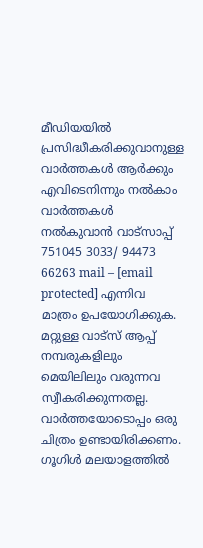മീഡിയയില്‍ പ്രസിദ്ധീകരിക്കുവാനുള്ള വാര്‍ത്തകള്‍ ആര്‍ക്കും എവിടെനിന്നും നല്‍കാം
വാര്‍ത്തകള്‍ നല്‍കുവാന്‍ വാട്സാപ്പ് 751045 3033/ 94473 66263 mail – [email protected] എന്നിവ മാത്രം ഉപയോഗിക്കുക. മറ്റുള്ള വാട്സ് ആപ്പ് നമ്പരുകളിലും മെയിലിലും വരുന്നവ സ്വീകരിക്കുന്നതല്ല. വാര്‍ത്തയോടൊപ്പം ഒരു ചിത്രം ഉണ്ടായിരിക്കണം. ഗൂഗിള്‍ മലയാളത്തില്‍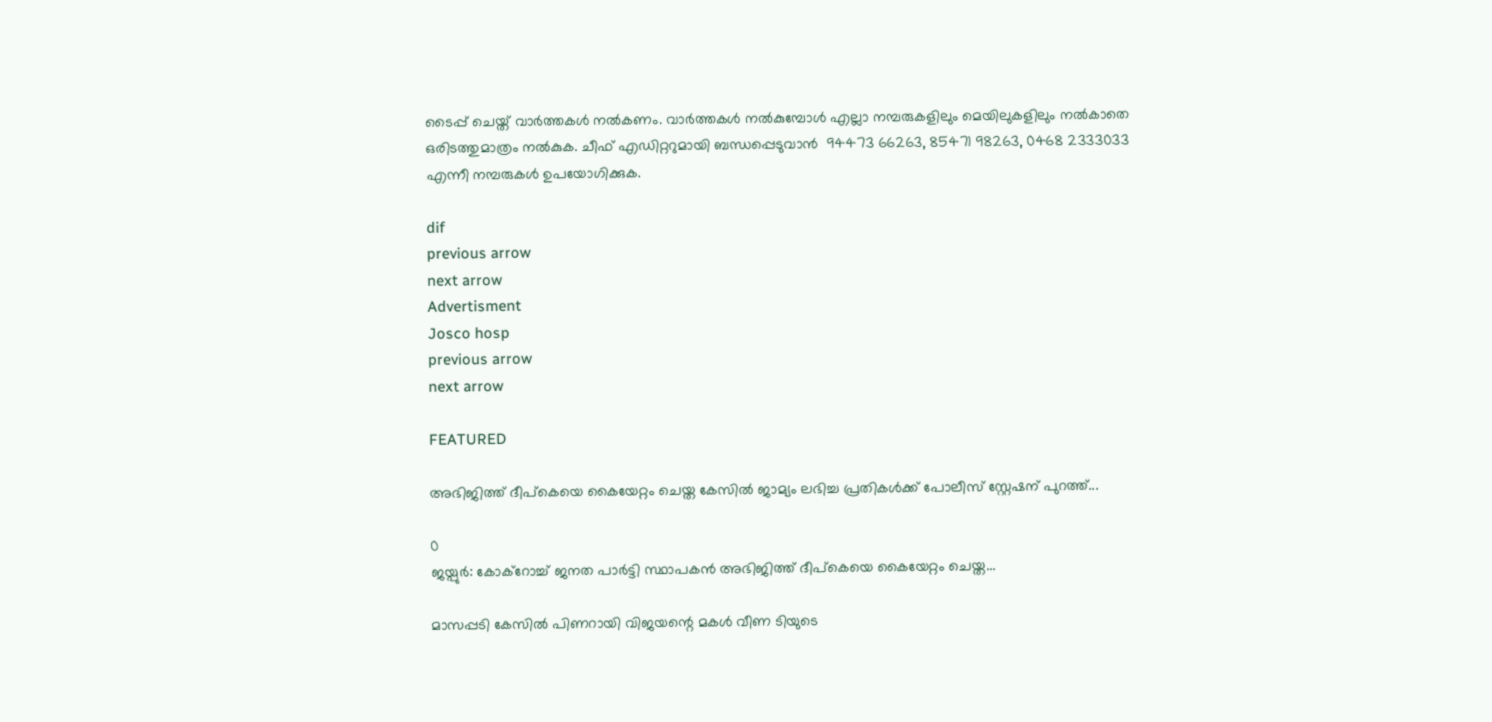ടൈപ്പ് ചെയ്ത് വാര്‍ത്തകള്‍ നല്‍കണം. വാര്‍ത്തകള്‍ നല്‍കുമ്പോള്‍ എല്ലാ നമ്പരുകളിലും മെയിലുകളിലും നല്‍കാതെ ഒരിടത്തുമാത്രം നല്‍കുക. ചീഫ് എഡിറ്ററുമായി ബന്ധപ്പെടുവാന്‍  94473 66263, 85471 98263, 0468 2333033 എന്നീ നമ്പരുകള്‍ ഉപയോഗിക്കുക.

dif
previous arrow
next arrow
Advertisment
Josco hosp
previous arrow
next arrow

FEATURED

അഭിജിത്ത് ദീപ്കെയെ കൈയേറ്റം ചെയ്ത കേസിൽ ജാമ്യം ലഭിച്ച പ്രതികൾക്ക് പോലീസ് സ്റ്റേഷന് പുറത്ത്...

0
ജയ്പുർ: കോക്റോച്ച് ജനത പാർട്ടി സ്ഥാപകൻ അഭിജിത്ത് ദീപ്കെയെ കൈയേറ്റം ചെയ്ത...

മാസപ്പടി കേസിൽ പിണറായി വിജയന്റെ മകൾ വീണ ടിയുടെ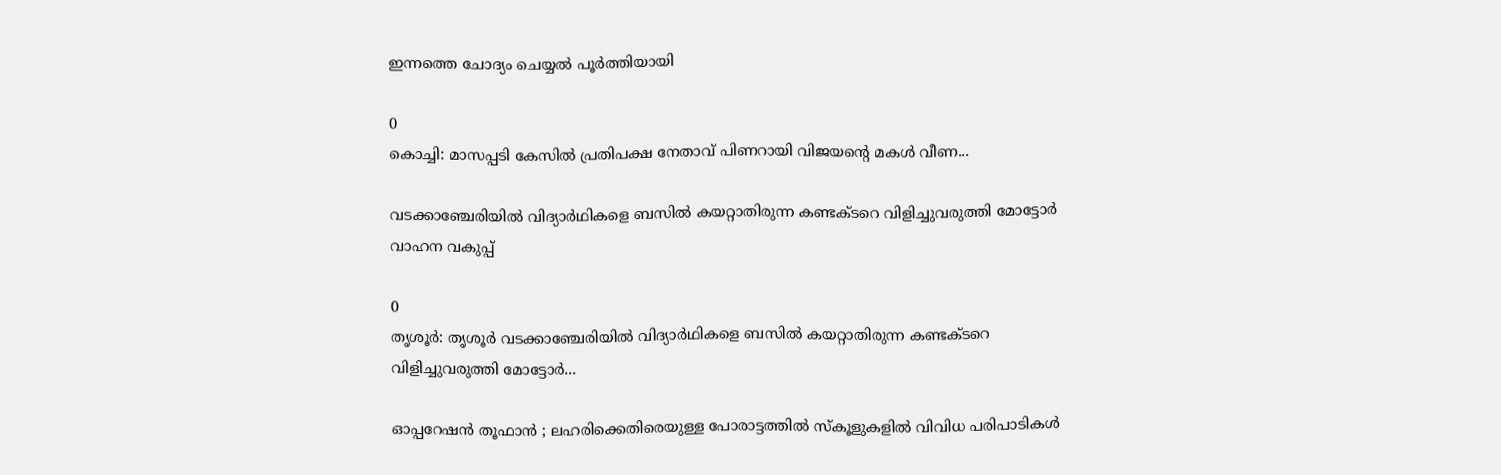ഇന്നത്തെ ചോദ്യം ചെയ്യൽ പൂർത്തിയായി

0
കൊച്ചി: മാസപ്പടി കേസിൽ പ്രതിപക്ഷ നേതാവ് പിണറായി വിജയന്റെ മകൾ വീണ...

വടക്കാഞ്ചേരിയിൽ വിദ്യാർഥികളെ ബസിൽ കയറ്റാതിരുന്ന കണ്ടക്ടറെ വിളിച്ചുവരുത്തി മോട്ടോർ വാഹന വകുപ്പ്

0
തൃശൂർ: തൃശൂർ വടക്കാഞ്ചേരിയിൽ വിദ്യാർഥികളെ ബസിൽ കയറ്റാതിരുന്ന കണ്ടക്ടറെ വിളിച്ചുവരുത്തി മോട്ടോർ...

ഓപ്പറേഷൻ തൂഫാൻ ; ലഹരിക്കെതിരെയുള്ള പോരാട്ടത്തിൽ സ്കൂളുകളിൽ വിവിധ പരിപാടികൾ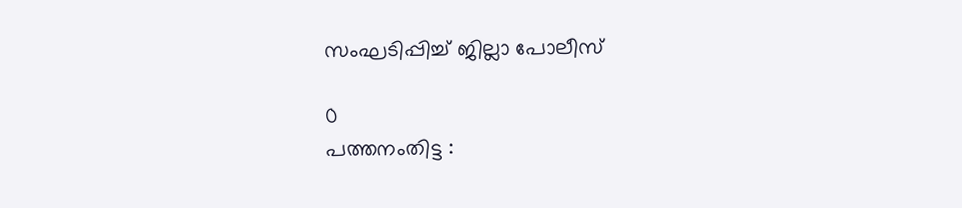സംഘടിപ്പിച്ച് ജില്ലാ പോലീസ്

0
പത്തനംതിട്ട :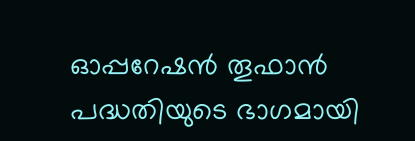ഓപ്പറേഷൻ തൂഫാൻ പദ്ധതിയുടെ ഭാഗമായി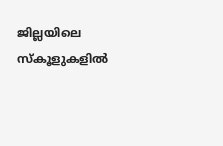ജില്ലയിലെ സ്കൂളുകളിൽ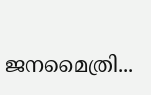ജനമൈത്രി...